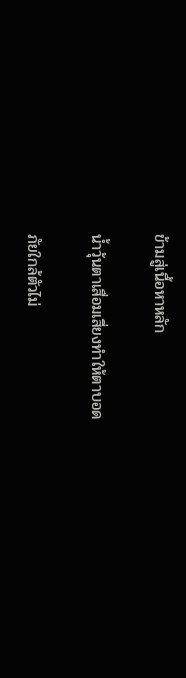ข้ามสู่เนื้อหาหลัก

น้ำวุ้นตาเสื่อมเสี่ยงทำให้ตาบอด

ภัยใกล้ตัวไม่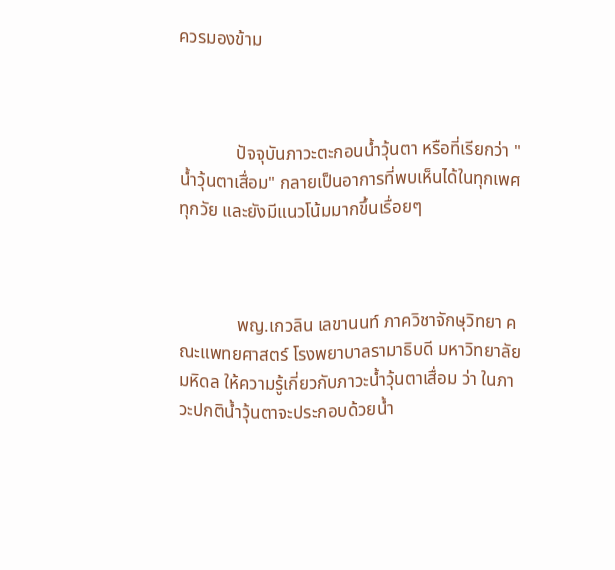ควรมองข้าม



             ปัจจุบันภาวะตะกอนน้ำวุ้นตา หรือที่เรียกว่า "น้ำวุ้นตาเสื่อม" กลายเป็นอาการที่พบเห็นได้ในทุกเพศทุกวัย และยังมีแนวโน้มมากขึ้นเรื่อยๆ



             พญ.เกวลิน เลขานนท์ ภาควิชาจักษุวิทยา คณะแพทยศาสตร์ โรงพยาบาลรามาธิบดี มหาวิทยาลัยมหิดล ให้ความรู้เกี่ยวกับภาวะน้ำวุ้นตาเสื่อม ว่า ในภาวะปกติน้ำวุ้นตาจะประกอบด้วยน้ำ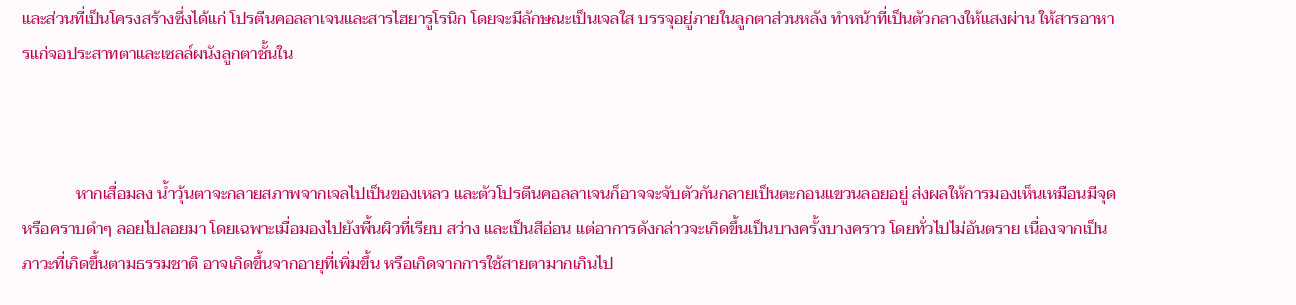และส่วนที่เป็นโครงสร้างซึ่งได้แก่ โปรตีนคอลลาเจนและสารไฮยารูโรนิก โดยจะมีลักษณะเป็นเจลใส บรรจุอยู่ภายในลูกตาส่วนหลัง ทำหน้าที่เป็นตัวกลางให้แสงผ่าน ให้สารอาหารแก่จอประสาทตาและเซลล์ผนังลูกตาชั้นใน



             หากเสื่อมลง น้ำวุ้นตาจะกลายสภาพจากเจลไปเป็นของเหลว และตัวโปรตีนคอลลาเจนก็อาจจะจับตัวกันกลายเป็นตะกอนแขวนลอยอยู่ ส่งผลให้การมองเห็นเหมือนมีจุดหรือคราบดำๆ ลอยไปลอยมา โดยเฉพาะเมื่อมองไปยังพื้นผิวที่เรียบ สว่าง และเป็นสีอ่อน แต่อาการดังกล่าวจะเกิดขึ้นเป็นบางครั้งบางคราว โดยทั่วไปไม่อันตราย เนื่องจากเป็นภาวะที่เกิดขึ้นตามธรรมชาติ อาจเกิดขึ้นจากอายุที่เพิ่มขึ้น หรือเกิดจากการใช้สายตามากเกินไป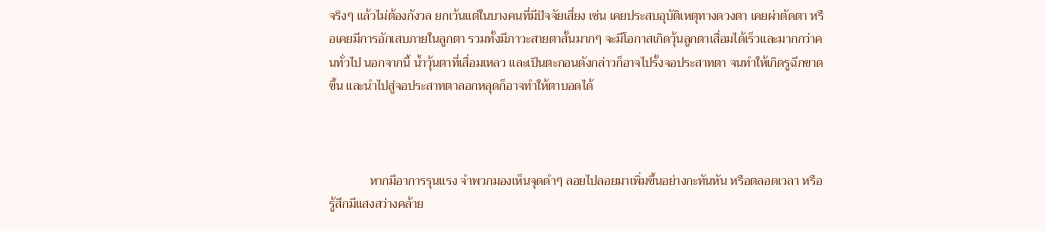จริงๆ แล้วไม่ต้องกังวล ยกเว้นแต่ในบางคนที่มีปัจจัยเสี่ยง เช่น เคยประสบอุบัติเหตุทางดวงตา เคยผ่าตัดตา หรือเคยมีการอักเสบภายในลูกตา รวมทั้งมีภาวะสายตาสั้นมากๆ จะมีโอกาสเกิดวุ้นลูกตาเสื่อมได้เร็วและมากกว่าคนทั่วไป นอกจากนี้ น้ำวุ้นตาที่เสื่อมเหลว และเป็นตะกอนดังกล่าวก็อาจไปรั้งจอประสาทตา จนทำให้เกิดรูฉีกขาดขึ้น และนำไปสู่จอประสาทตาลอกหลุดก็อาจทำให้ตาบอดได้



             หากมีอาการรุนแรง จำพวกมองเห็นจุดดำๆ ลอยไปลอยมาเพิ่มขึ้นอย่างกะทันหัน หรือตลอดเวลา หรือรู้สึกมีแสงสว่างคล้าย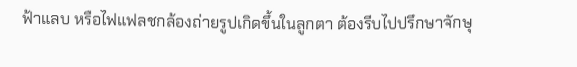ฟ้าแลบ หรือไฟแฟลชกล้องถ่ายรูปเกิดขึ้นในลูกตา ต้องรีบไปปรึกษาจักษุ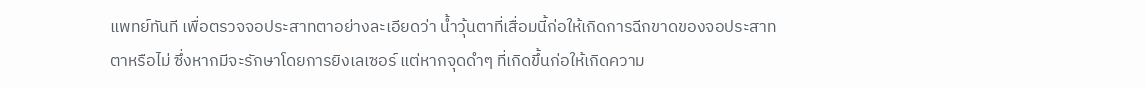แพทย์ทันที เพื่อตรวจจอประสาทตาอย่างละเอียดว่า น้ำวุ้นตาที่เสื่อมนี้ก่อให้เกิดการฉีกขาดของจอประสาทตาหรือไม่ ซึ่งหากมีจะรักษาโดยการยิงเลเซอร์ แต่หากจุดดำๆ ที่เกิดขึ้นก่อให้เกิดความ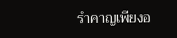รำคาญเพียงอ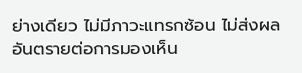ย่างเดียว ไม่มีภาวะแทรกซ้อน ไม่ส่งผลอันตรายต่อการมองเห็น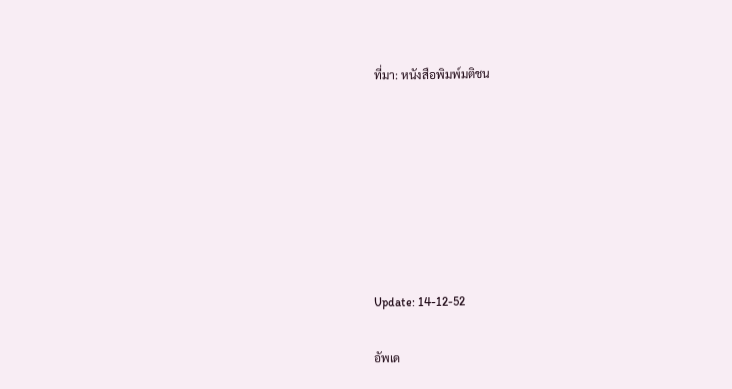ที่มา: หนังสือพิมพ์มติชน







Update: 14-12-52

อัพเด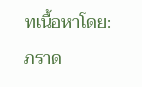ทเนื้อหาโดย: ภราด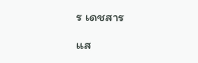ร เดชสาร

แส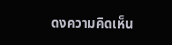ดงความคิดเห็น